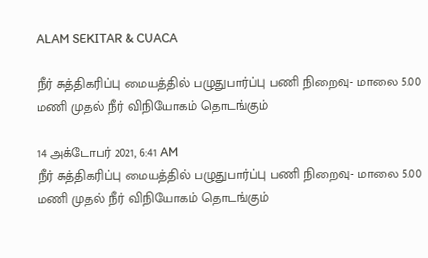ALAM SEKITAR & CUACA

நீர் சுத்திகரிப்பு மையத்தில் பழுதுபார்ப்பு பணி நிறைவு- மாலை 5.00 மணி முதல் நீர் விநியோகம் தொடங்கும்

14 அக்டோபர் 2021, 6:41 AM
நீர் சுத்திகரிப்பு மையத்தில் பழுதுபார்ப்பு பணி நிறைவு- மாலை 5.00 மணி முதல் நீர் விநியோகம் தொடங்கும்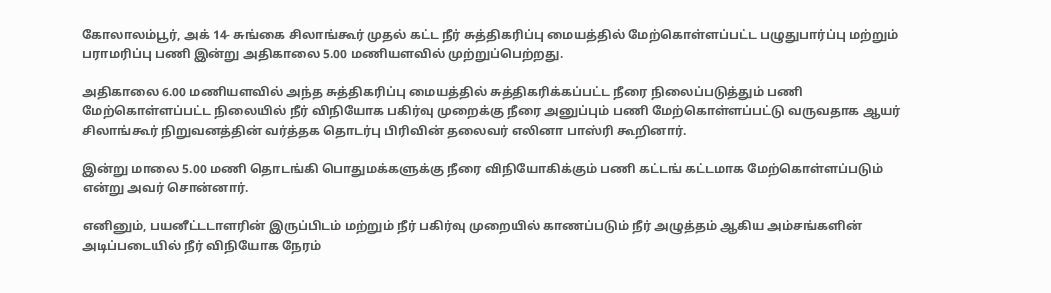கோலாலம்பூர், அக் 14- சுங்கை சிலாங்கூர் முதல் கட்ட நீர் சுத்திகரிப்பு மையத்தில் மேற்கொள்ளப்பட்ட பழுதுபார்ப்பு மற்றும் பராமரிப்பு பணி இன்று அதிகாலை 5.00 மணியளவில் முற்றுப்பெற்றது.

அதிகாலை 6.00 மணியளவில் அந்த சுத்திகரிப்பு மையத்தில் சுத்திகரிக்கப்பட்ட நீரை நிலைப்படுத்தும் பணி மேற்கொள்ளப்பட்ட நிலையில் நீர் விநியோக பகிர்வு முறைக்கு நீரை அனுப்பும் பணி மேற்கொள்ளப்பட்டு வருவதாக ஆயர் சிலாங்கூர் நிறுவனத்தின் வர்த்தக தொடர்பு பிரிவின் தலைவர் எலினா பாஸ்ரி கூறினார்.

இன்று மாலை 5.00 மணி தொடங்கி பொதுமக்களுக்கு நீரை விநியோகிக்கும் பணி கட்டங் கட்டமாக மேற்கொள்ளப்படும் என்று அவர் சொன்னார்.

எனினும், பயனீட்டடாளரின் இருப்பிடம் மற்றும் நீர் பகிர்வு முறையில் காணப்படும் நீர் அழுத்தம் ஆகிய அம்சங்களின் அடிப்படையில் நீர் விநியோக நேரம்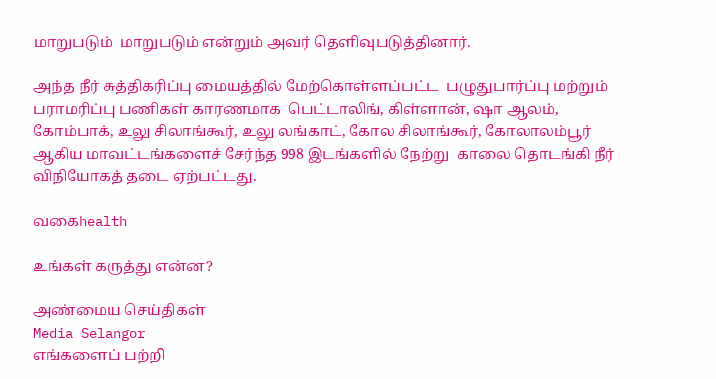மாறுபடும்  மாறுபடும் என்றும் அவர் தெளிவுபடுத்தினார்.

அந்த நீர் சுத்திகரிப்பு மையத்தில் மேற்கொள்ளப்பட்ட  பழுதுபார்ப்பு மற்றும் பராமரிப்பு பணிகள் காரணமாக  பெட்டாலிங், கிள்ளான், ஷா ஆலம், கோம்பாக், உலு சிலாங்கூர், உலு லங்காட், கோல சிலாங்கூர், கோலாலம்பூர் ஆகிய மாவட்டங்களைச் சேர்ந்த 998 இடங்களில் நேற்று  காலை தொடங்கி நீர் விநியோகத் தடை ஏற்பட்டது.

வகைhealth

உங்கள் கருத்து என்ன?

அண்மைய செய்திகள்
Media Selangor
எங்களைப் பற்றி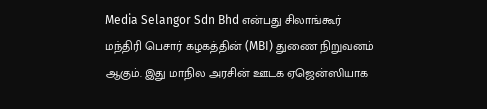Media Selangor Sdn Bhd என்பது சிலாங்கூர் மந்திரி பெசார் கழகத்தின் (MBI) துணை நிறுவனம் ஆகும். இது மாநில அரசின் ஊடக ஏஜென்ஸியாக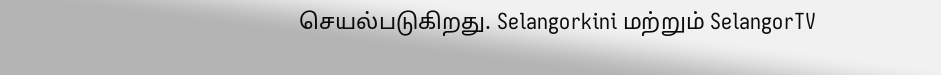செயல்படுகிறது. Selangorkini மற்றும் SelangorTV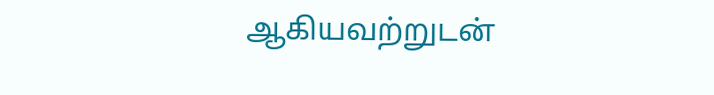ஆகியவற்றுடன்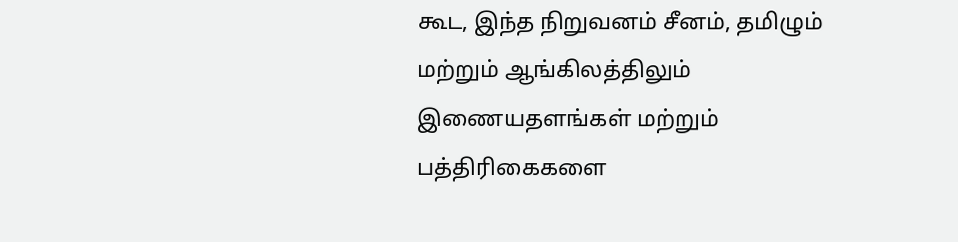கூட, இந்த நிறுவனம் சீனம், தமிழும் மற்றும் ஆங்கிலத்திலும் இணையதளங்கள் மற்றும் பத்திரிகைகளை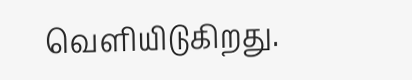வெளியிடுகிறது.